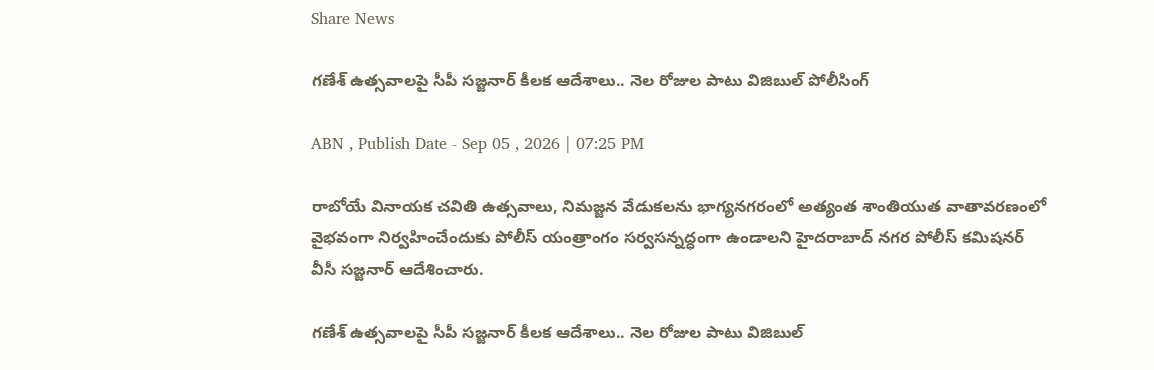Share News

గణేశ్ ఉత్సవాలపై సీపీ సజ్జనార్ కీలక ఆదేశాలు.. నెల రోజుల పాటు విజిబుల్ పోలీసింగ్

ABN , Publish Date - Sep 05 , 2026 | 07:25 PM

రాబోయే వినాయక చవితి ఉత్సవాలు, నిమజ్జన వేడుకలను భాగ్యనగరంలో అత్యంత శాంతియుత వాతావరణంలో వైభవంగా నిర్వహించేందుకు పోలీస్ యంత్రాంగం సర్వసన్నద్ధంగా ఉండాలని హైదరాబాద్ నగర పోలీస్ కమిషనర్‌ వీసీ సజ్జనార్ ఆదేశించారు.

గణేశ్ ఉత్సవాలపై సీపీ సజ్జనార్ కీలక ఆదేశాలు.. నెల రోజుల పాటు విజిబుల్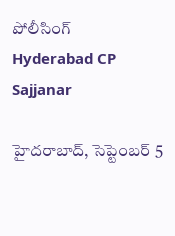పోలీసింగ్
Hyderabad CP Sajjanar

హైదరాబాద్, సెప్టెంబర్ 5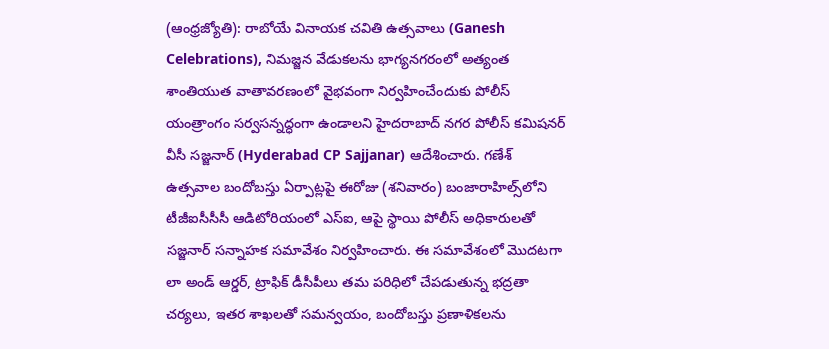(ఆంధ్రజ్యోతి): రాబోయే వినాయక చవితి ఉత్సవాలు (Ganesh Celebrations), నిమజ్జన వేడుకలను భాగ్యనగరంలో అత్యంత శాంతియుత వాతావరణంలో వైభవంగా నిర్వహించేందుకు పోలీస్ యంత్రాంగం సర్వసన్నద్ధంగా ఉండాలని హైదరాబాద్ నగర పోలీస్ కమిషనర్‌ వీసీ సజ్జనార్ (Hyderabad CP Sajjanar) ఆదేశించారు. గణేశ్ ఉత్సవాల బందోబస్తు ఏర్పాట్లపై ఈరోజు (శనివారం) బంజారాహిల్స్‌లోని టీజీఐసీసీసీ ఆడిటోరియంలో ఎస్ఐ, ఆపై స్థాయి పోలీస్ అధికారులతో సజ్జనార్ సన్నాహక సమావేశం నిర్వహించారు. ఈ సమావేశంలో మొదటగా లా అండ్ ఆర్డర్, ట్రాఫిక్ డీసీపీలు తమ పరిధిలో చేపడుతున్న భద్రతా చర్యలు, ఇతర శాఖలతో సమన్వయం, బందోబస్తు ప్రణాళికలను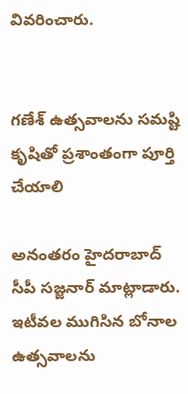వివరించారు.


గణేశ్ ఉత్సవాలను సమష్టి కృషితో ప్రశాంతంగా పూర్తి చేయాలి

అనంతరం హైదరాబాద్ సీపీ సజ్జనార్ మాట్లాడారు. ఇటీవల ముగిసిన బోనాల ఉత్సవాలను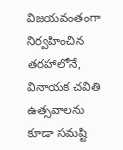విజయవంతంగా నిర్వహించిన తరహాలోనే, వినాయక చవితి ఉత్సవాలను కూడా సమష్టి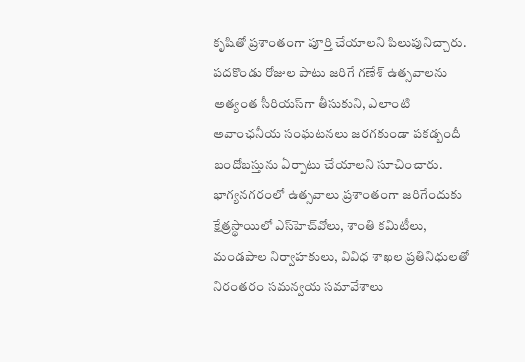కృషితో ప్రశాంతంగా పూర్తి చేయాలని పిలుపునిచ్చారు. పదకొండు రోజుల పాటు జరిగే గణేశ్ ఉత్సవాలను అత్యంత సీరియస్‌గా తీసుకుని, ఎలాంటి అవాంఛనీయ సంఘటనలు జరగకుండా పకడ్బందీ బందోబస్తును ఏర్పాటు చేయాలని సూచించారు. భాగ్యనగరంలో ఉత్సవాలు ప్రశాంతంగా జరిగేందుకు క్షేత్రస్థాయిలో ఎస్‌హెచ్‌వోలు, శాంతి కమిటీలు, మండపాల నిర్వాహకులు, వివిధ శాఖల ప్రతినిధులతో నిరంతరం సమన్వయ సమావేశాలు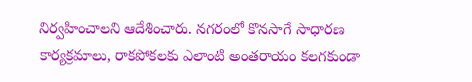నిర్వహించాలని ఆదేశించారు. నగరంలో కొనసాగే సాధారణ కార్యక్రమాలు, రాకపోకలకు ఎలాంటి అంతరాయం కలగకుండా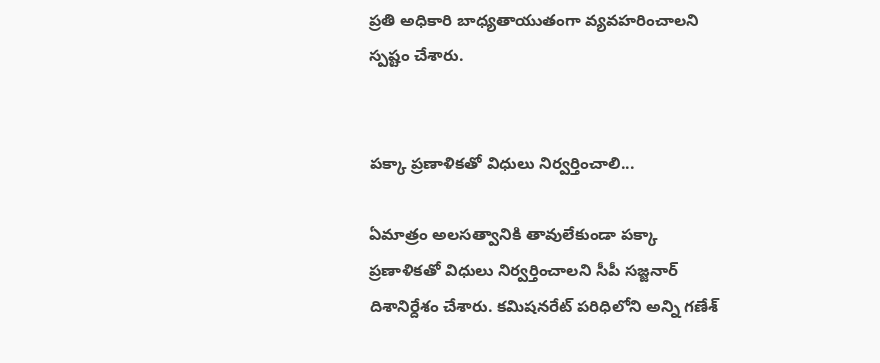ప్రతి అధికారి బాధ్యతాయుతంగా వ్యవహరించాలని స్పష్టం చేశారు.


పక్కా ప్రణాళికతో విధులు నిర్వర్తించాలి...

ఏమాత్రం అలసత్వానికి తావులేకుండా పక్కా ప్రణాళికతో విధులు నిర్వర్తించాలని సీపీ సజ్జనార్ దిశానిర్దేశం చేశారు. కమిషనరేట్ పరిధిలోని అన్ని గణేశ్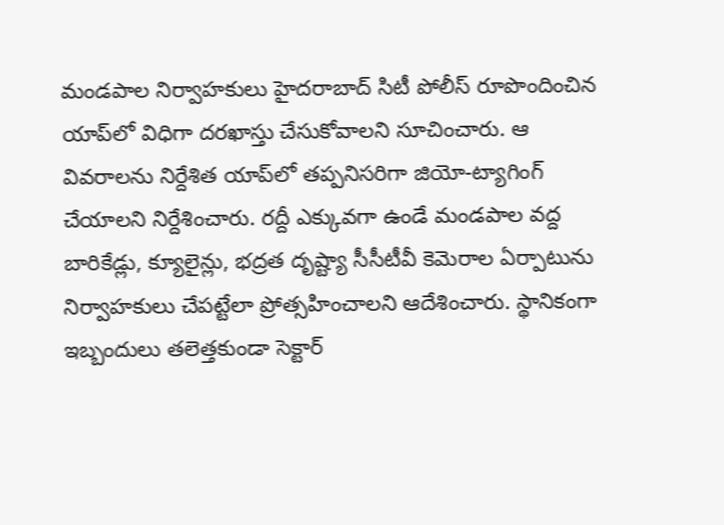మండపాల నిర్వాహకులు హైదరాబాద్ సిటీ పోలీస్ రూపొందించిన యాప్‌‌లో విధిగా దరఖాస్తు చేసుకోవాలని సూచించారు. ఆ వివరాలను నిర్దేశిత యాప్‌లో తప్పనిసరిగా జియో-ట్యాగింగ్ చేయాలని నిర్దేశించారు. రద్దీ ఎక్కువగా ఉండే మండపాల వద్ద బారికేడ్లు, క్యూలైన్లు, భద్రత దృష్ట్యా సీసీటీవీ కెమెరాల ఏర్పాటును నిర్వాహకులు చేపట్టేలా ప్రోత్సహించాలని ఆదేశించారు. స్థానికంగా ఇబ్బందులు తలెత్తకుండా సెక్టార్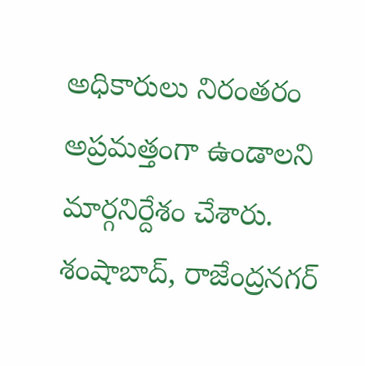అధికారులు నిరంతరం అప్రమత్తంగా ఉండాలని మార్గనిర్దేశం చేశారు. శంషాబాద్, రాజేంద్రనగర్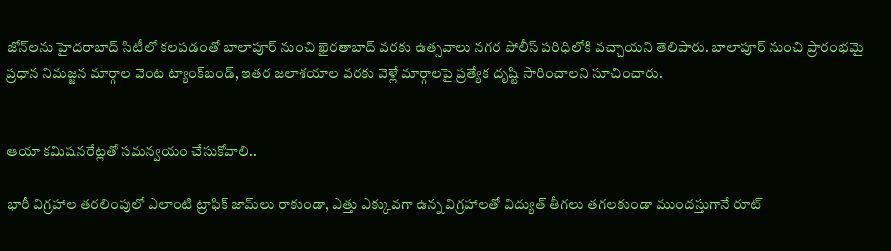జోన్‌లను హైదరాబాద్ సిటీలో కలపడంతో బాలాపూర్ నుంచి ఖైరతాబాద్ వరకు ఉత్సవాలు నగర పోలీస్ పరిధిలోకి వచ్చాయని తెలిపారు. బాలాపూర్ నుంచి ప్రారంభమై ప్రధాన నిమజ్జన మార్గాల వెంట ట్యాంక్‌బండ్, ఇతర జలాశయాల వరకు వెళ్లే మార్గాలపై ప్రత్యేక దృష్టి సారించాలని సూచించారు.


ఆయా కమిషనరేట్లతో సమన్వయం చేసుకోవాలి..

భారీ విగ్రహాల తరలింపులో ఎలాంటి ట్రాఫిక్ జామ్‌లు రాకుండా, ఎత్తు ఎక్కువగా ఉన్న విగ్రహాలతో విద్యుత్ తీగలు తగలకుండా ముందస్తుగానే రూట్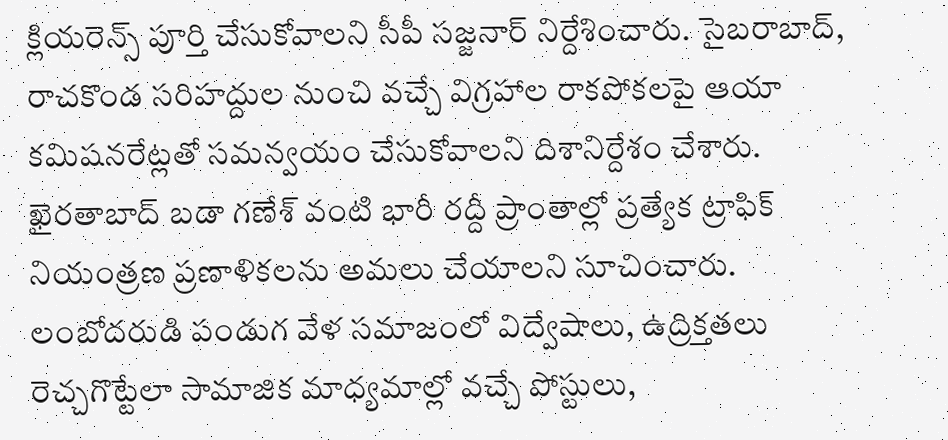క్లియరెన్స్ పూర్తి చేసుకోవాలని సీపీ సజ్జనార్ నిర్దేశించారు. సైబరాబాద్, రాచకొండ సరిహద్దుల నుంచి వచ్చే విగ్రహాల రాకపోకలపై ఆయా కమిషనరేట్లతో సమన్వయం చేసుకోవాలని దిశానిర్దేశం చేశారు. ఖైరతాబాద్ బడా గణేశ్ వంటి భారీ రద్దీ ప్రాంతాల్లో ప్రత్యేక ట్రాఫిక్ నియంత్రణ ప్రణాళికలను అమలు చేయాలని సూచించారు. లంబోదరుడి పండుగ వేళ సమాజంలో విద్వేషాలు, ఉద్రిక్తతలు రెచ్చగొట్టేలా సామాజిక మాధ్యమాల్లో వచ్చే పోస్టులు,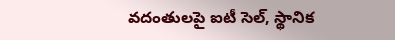వదంతులపై ఐటీ సెల్, స్థానిక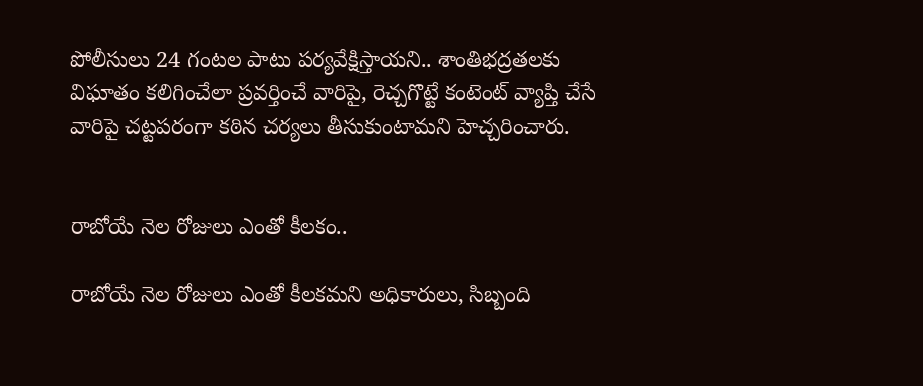పోలీసులు 24 గంటల పాటు పర్యవేక్షిస్తాయని.. శాంతిభద్రతలకు విఘాతం కలిగించేలా ప్రవర్తించే వారిపై, రెచ్చగొట్టే కంటెంట్ వ్యాప్తి చేసే వారిపై చట్టపరంగా కఠిన చర్యలు తీసుకుంటామని హెచ్చరించారు.


రాబోయే నెల రోజులు ఎంతో కీలకం..

రాబోయే నెల రోజులు ఎంతో కీలకమని అధికారులు, సిబ్బంది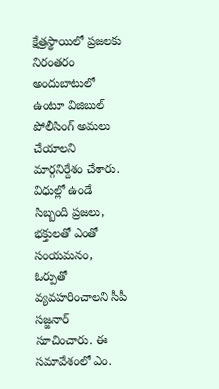క్షేత్రస్థాయిలో ప్రజలకు నిరంతరం అందుబాటులో ఉంటూ విజిబుల్ పోలీసింగ్ అమలు చేయాలని మార్గనిర్దేశం చేశారు. విధుల్లో ఉండే సిబ్బంది ప్రజలు, భక్తులతో ఎంతో సంయమనం, ఓర్పుతో వ్యవహరించాలని సీపీ సజ్జనార్ సూచించారు. ఈ సమావేశంలో ఎం.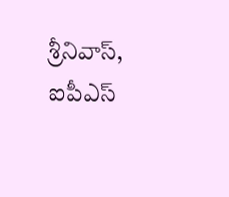శ్రీనివాస్, ఐపీఎస్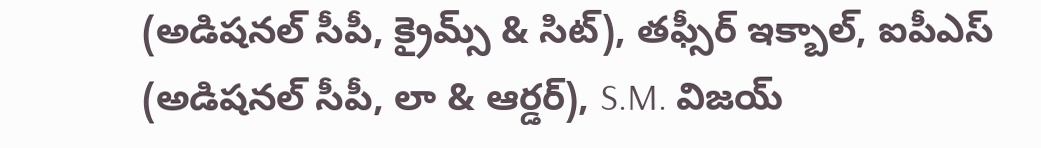(అడిషనల్ సీపీ, క్రైమ్స్ & సిట్), తఫ్సీర్ ఇక్బాల్, ఐపీఎస్ (అడిషనల్ సీపీ, లా & ఆర్డర్), S.M. విజయ్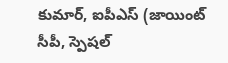కుమార్, ఐపీఎస్ (జాయింట్ సీపీ, స్పెషల్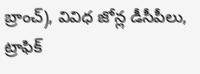బ్రాంచ్), వివిధ జోన్ల డీసీపీలు, ట్రాఫిక్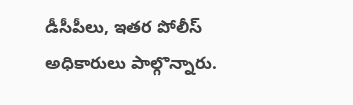డీసీపీలు, ఇతర పోలీస్ అధికారులు పాల్గొన్నారు.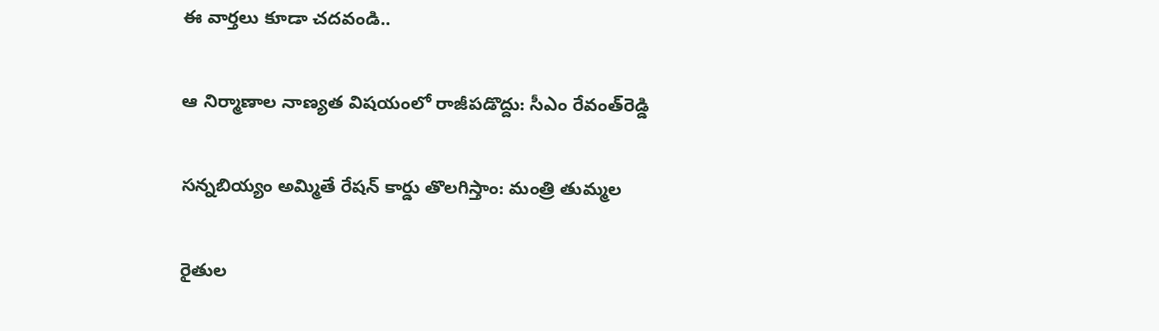ఈ వార్తలు కూడా చదవండి..

ఆ నిర్మాణాల నాణ్యత విషయంలో రాజీపడొద్దు: సీఎం రేవంత్‌‌రెడ్డి

సన్నబియ్యం అమ్మితే రేషన్ కార్డు తొలగిస్తాం: మంత్రి తుమ్మల

రైతుల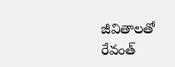జీవితాలతో రేవంత్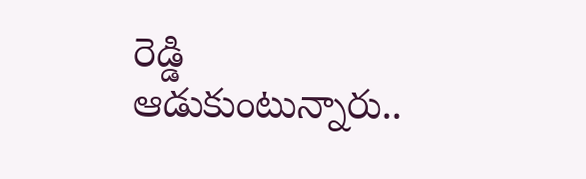రెడ్డి ఆడుకుంటున్నారు..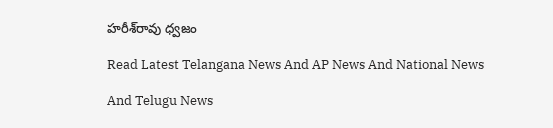హరీశ్‌రావు ధ్వజం

Read Latest Telangana News And AP News And National News

And Telugu News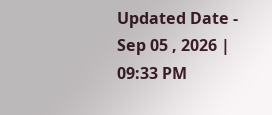Updated Date - Sep 05 , 2026 | 09:33 PM